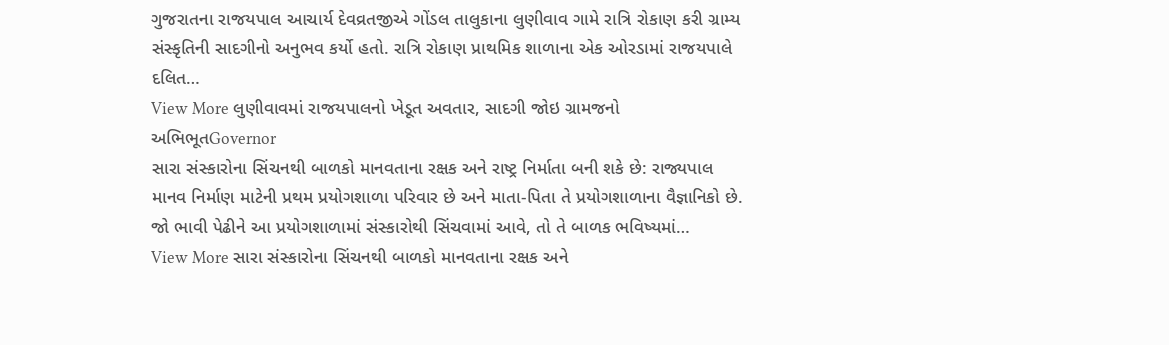ગુજરાતના રાજયપાલ આચાર્ય દેવવ્રતજીએ ગોંડલ તાલુકાના લુણીવાવ ગામે રાત્રિ રોકાણ કરી ગ્રામ્ય સંસ્કૃતિની સાદગીનો અનુભવ કર્યો હતો. રાત્રિ રોકાણ પ્રાથમિક શાળાના એક ઓરડામાં રાજયપાલે દલિત…
View More લુણીવાવમાં રાજયપાલનો ખેડૂત અવતાર, સાદગી જોઇ ગ્રામજનો અભિભૂતGovernor
સારા સંસ્કારોના સિંચનથી બાળકો માનવતાના રક્ષક અને રાષ્ટ્ર નિર્માતા બની શકે છે: રાજ્યપાલ
માનવ નિર્માણ માટેની પ્રથમ પ્રયોગશાળા પરિવાર છે અને માતા-પિતા તે પ્રયોગશાળાના વૈજ્ઞાનિકો છે. જો ભાવી પેઢીને આ પ્રયોગશાળામાં સંસ્કારોથી સિંચવામાં આવે, તો તે બાળક ભવિષ્યમાં…
View More સારા સંસ્કારોના સિંચનથી બાળકો માનવતાના રક્ષક અને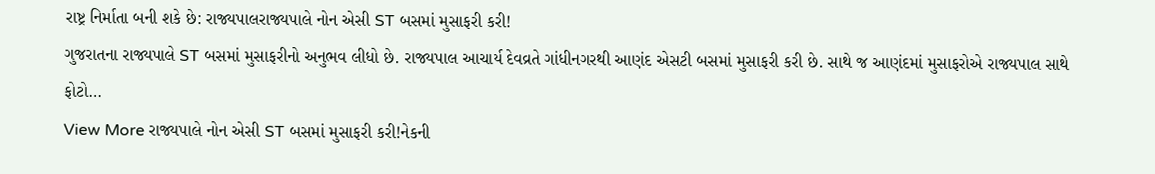રાષ્ટ્ર નિર્માતા બની શકે છે: રાજ્યપાલરાજ્યપાલે નોન એસી ST બસમાં મુસાફરી કરી!
ગુજરાતના રાજ્યપાલે ST બસમાં મુસાફરીનો અનુભવ લીધો છે. રાજ્યપાલ આચાર્ય દેવવ્રતે ગાંધીનગરથી આણંદ એસટી બસમાં મુસાફરી કરી છે. સાથે જ આણંદમાં મુસાફરોએ રાજ્યપાલ સાથે ફોટો…
View More રાજ્યપાલે નોન એસી ST બસમાં મુસાફરી કરી!નેકની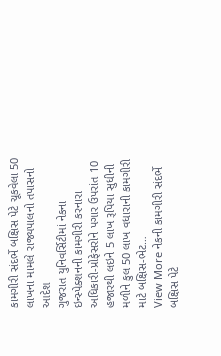કામગીરી સંદર્ભે બક્ષિસ પેટે ચૂકવેલા 50 લાખના મામલે રાજ્યપાલનો તપાસનો આદેશ
ગુજરાત યુનિવર્સિટીમાં નેકના ઇન્સ્પેક્શનની કામગીરી કરનારા અધિકારી-પ્રોફેસરોને પગાર ઉપરાંત 10 હજારથી લઇને 5 લાખ રૂપિયા સુધીની મળીને કુલ 50 લાખ વધારાની કામગીરી માટે બક્ષિસ-ભેટ…
View More નેકની કામગીરી સંદર્ભે બક્ષિસ પેટે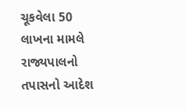ચૂકવેલા 50 લાખના મામલે રાજ્યપાલનો તપાસનો આદેશ